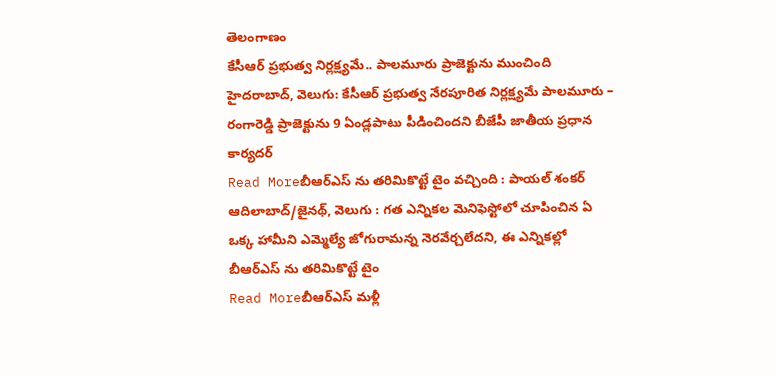తెలంగాణం
కేసీఆర్ ప్రభుత్వ నిర్లక్ష్యమే.. పాలమూరు ప్రాజెక్టును ముంచింది
హైదరాబాద్, వెలుగు: కేసీఆర్ ప్రభుత్వ నేరపూరిత నిర్లక్ష్యమే పాలమూరు – రంగారెడ్డి ప్రాజెక్టును 9 ఏండ్లపాటు పీడించిందని బీజేపీ జాతీయ ప్రధాన కార్యదర్
Read Moreబీఆర్ఎస్ ను తరిమికొట్టే టైం వచ్చింది : పాయల్ శంకర్
ఆదిలాబాద్/జైనథ్, వెలుగు : గత ఎన్నికల మెనిఫెస్టోలో చూపించిన ఏ ఒక్క హామీని ఎమ్మెల్యే జోగురామన్న నెరవేర్చలేదని, ఈ ఎన్నికల్లో బీఆర్ఎస్ ను తరిమికొట్టే టైం
Read Moreబీఆర్ఎస్ మళ్లీ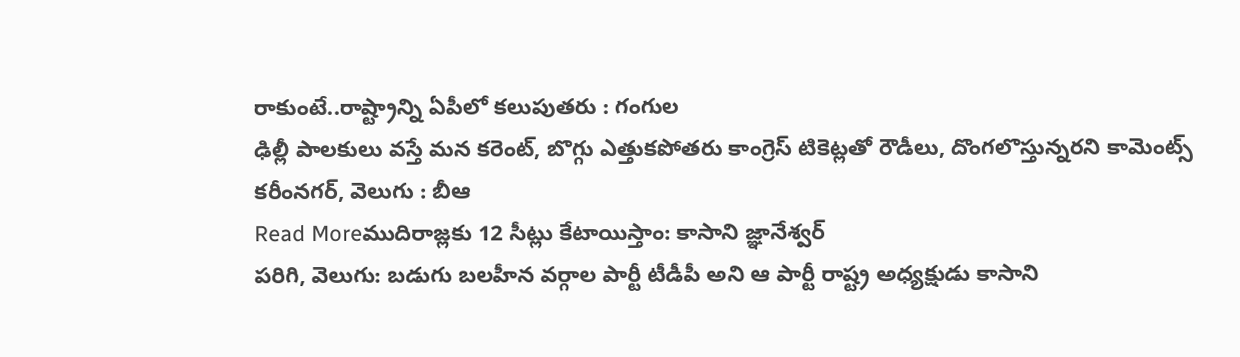రాకుంటే..రాష్ట్రాన్ని ఏపీలో కలుపుతరు : గంగుల
ఢిల్లీ పాలకులు వస్తే మన కరెంట్, బొగ్గు ఎత్తుకపోతరు కాంగ్రెస్ టికెట్లతో రౌడీలు, దొంగలొస్తున్నరని కామెంట్స్ కరీంనగర్, వెలుగు : బీఆ
Read Moreముదిరాజ్లకు 12 సీట్లు కేటాయిస్తాం: కాసాని జ్ఞానేశ్వర్
పరిగి, వెలుగు: బడుగు బలహీన వర్గాల పార్టీ టీడీపీ అని ఆ పార్టీ రాష్ట్ర అధ్యక్షుడు కాసాని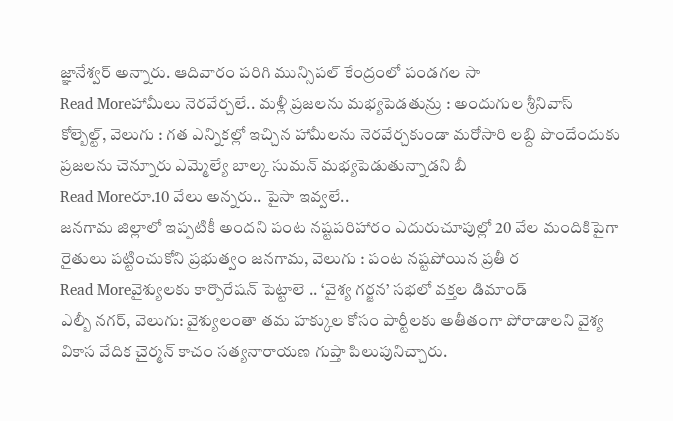జ్ఞానేశ్వర్ అన్నారు. ఆదివారం పరిగి మున్సిపల్ కేంద్రంలో పండగల సా
Read Moreహామీలు నెరవేర్చలే.. మళ్లీ ప్రజలను మభ్యపెడతున్రు : అందుగుల శ్రీనివాస్
కోల్బెల్ట్, వెలుగు : గత ఎన్నికల్లో ఇచ్చిన హామీలను నెరవేర్చకుండా మరోసారి లబ్ది పొందేందుకు ప్రజలను చెన్నూరు ఎమ్మెల్యే బాల్క సుమన్ మభ్యపెడుతున్నాడని బీ
Read Moreరూ.10 వేలు అన్నరు.. పైసా ఇవ్వలే..
జనగామ జిల్లాలో ఇప్పటికీ అందని పంట నష్టపరిహారం ఎదురుచూపుల్లో 20 వేల మందికిపైగా రైతులు పట్టించుకోని ప్రభుత్వం జనగామ, వెలుగు : పంట నష్టపోయిన ప్రతీ ర
Read Moreవైశ్యులకు కార్పొరేషన్ పెట్టాలె .. ‘వైశ్య గర్జన’ సభలో వక్తల డిమాండ్
ఎల్బీ నగర్, వెలుగు: వైశ్యులంతా తమ హక్కుల కోసం పార్టీలకు అతీతంగా పోరాడాలని వైశ్య వికాస వేదిక చైర్మన్ కాచం సత్యనారాయణ గుప్తా పిలుపునిచ్చారు.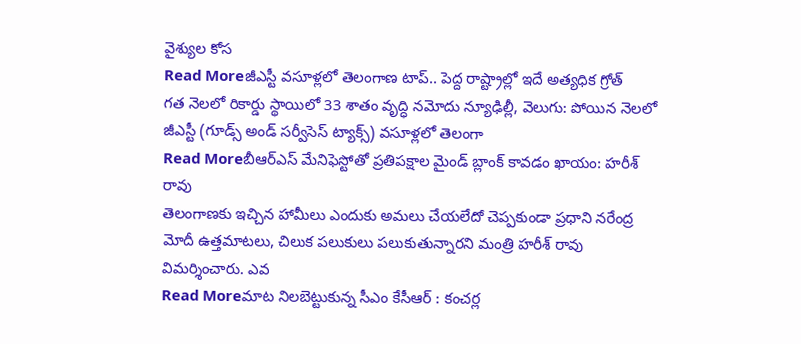వైశ్యుల కోస
Read Moreజీఎస్టీ వసూళ్లలో తెలంగాణ టాప్.. పెద్ద రాష్ట్రాల్లో ఇదే అత్యధిక గ్రోత్
గత నెలలో రికార్డు స్థాయిలో 33 శాతం వృద్ధి నమోదు న్యూఢిల్లీ, వెలుగు: పోయిన నెలలో జీఎస్టీ (గూడ్స్ అండ్ సర్వీసెస్ ట్యాక్స్) వసూళ్లలో తెలంగా
Read Moreబీఆర్ఎస్ మేనిఫెస్టోతో ప్రతిపక్షాల మైండ్ బ్లాంక్ కావడం ఖాయం: హరీశ్ రావు
తెలంగాణకు ఇచ్చిన హామీలు ఎందుకు అమలు చేయలేదో చెప్పకుండా ప్రధాని నరేంద్ర మోదీ ఉత్తమాటలు, చిలుక పలుకులు పలుకుతున్నారని మంత్రి హరీశ్ రావు విమర్శించారు. ఎవ
Read Moreమాట నిలబెట్టుకున్న సీఎం కేసీఆర్ : కంచర్ల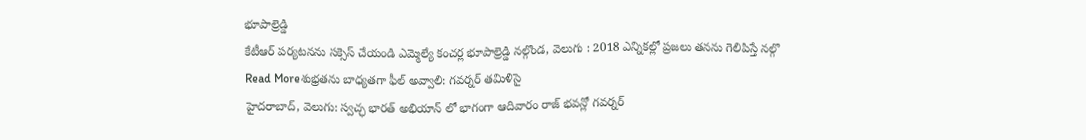భూపాల్రెడ్డి
కేటీఆర్ పర్యటనను సక్సెస్ చేయండి ఎమ్మెల్యే కంచర్ల భూపాల్రెడ్డి నల్గొండ, వెలుగు : 2018 ఎన్నికల్లో ప్రజలు తనను గెలిపిస్తే నల్గొ
Read Moreశుభ్రతను బాధ్యతగా ఫీల్ అవ్వాలి: గవర్నర్ తమిళిసై
హైదరాబాద్, వెలుగు: స్వచ్ఛ భారత్ అభియాన్ లో భాగంగా ఆదివారం రాజ్ భవన్లో గవర్నర్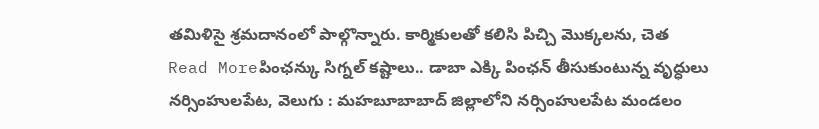తమిళిసై శ్రమదానంలో పాల్గొన్నారు. కార్మికులతో కలిసి పిచ్చి మొక్కలను, చెత
Read Moreపింఛన్కు సిగ్నల్ కష్టాలు.. డాబా ఎక్కి పింఛన్ తీసుకుంటున్న వృద్ధులు
నర్సింహులపేట, వెలుగు : మహబూబాబాద్ జిల్లాలోని నర్సింహులపేట మండలం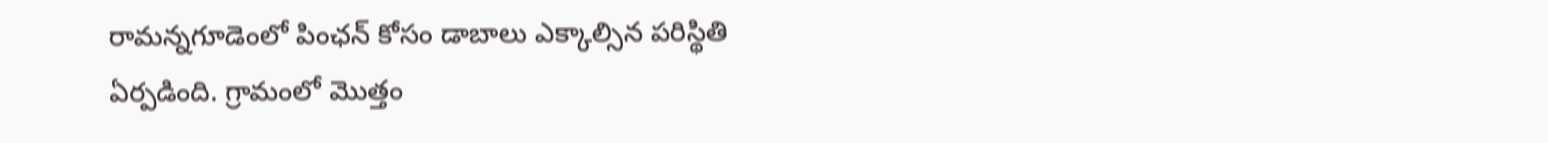రామన్నగూడెంలో పింఛన్ కోసం డాబాలు ఎక్కాల్సిన పరిస్థితి ఏర్పడింది. గ్రామంలో మొత్తం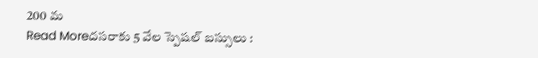200 మ
Read Moreదసరాకు 5 వేల స్పెషల్ బస్సులు :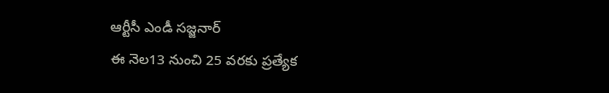ఆర్టీసీ ఎండీ సజ్జనార్
ఈ నెల13 నుంచి 25 వరకు ప్రత్యేక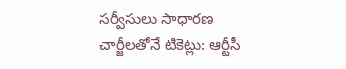సర్వీసులు సాధారణ చార్జీలతోనే టికెట్లు: ఆర్టీసీ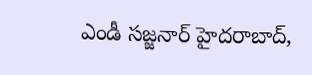ఎండీ సజ్జనార్ హైదరాబాద్,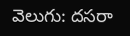వెలుగు: దసరా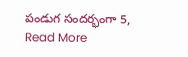పండుగ సందర్భంగా 5,
Read More